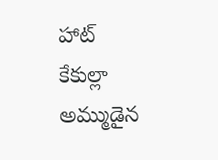హాట్ కేకుల్లా అమ్ముడైన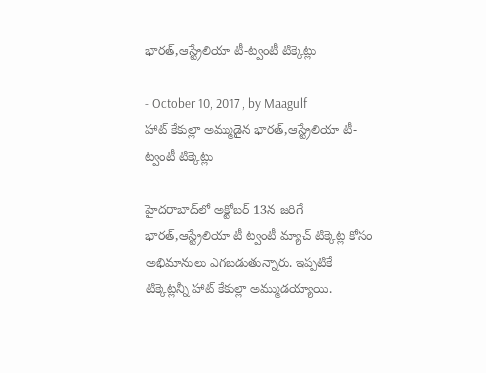భారత్‌,ఆస్ట్రేలియా టీ-ట్వంటీ టిక్కెట్లు

- October 10, 2017 , by Maagulf
హాట్ కేకుల్లా అమ్ముడైన భారత్‌,ఆస్ట్రేలియా టీ-ట్వంటీ టిక్కెట్లు

హైదరాబాద్‌లో అక్టోబర్ 13న జరిగే భారత్‌,ఆస్ట్రేలియా టీ ట్వంటీ మ్యాచ్‌ టిక్కెట్ల కోసం అభిమానులు ఎగబడుతున్నారు. ఇప్పటికే టిక్కెట్లన్నీ హాట్ కేకుల్లా అమ్ముడయ్యాయి.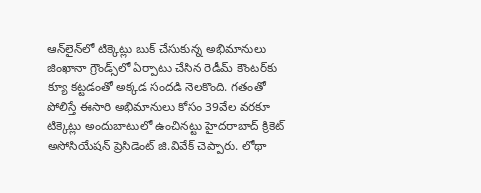ఆన్‌లైన్‌లో టిక్కెట్లు బుక్‌ చేసుకున్న అభిమానులు జింఖానా గ్రౌండ్స్‌లో ఏర్పాటు చేసిన రెడీమ్ కౌంటర్‌కు క్యూ కట్టడంతో అక్కడ సందడి నెలకొంది. గతంతో పోలిస్తే ఈసారి అభిమానులు కోసం 39వేల వరకూ టిక్కెట్లు అందుబాటులో ఉంచినట్టు హైదరాబాద్ క్రికెట్ అసోసియేషన్ ప్రెసిడెంట్ జి.వివేక్ చెప్పారు. లోథా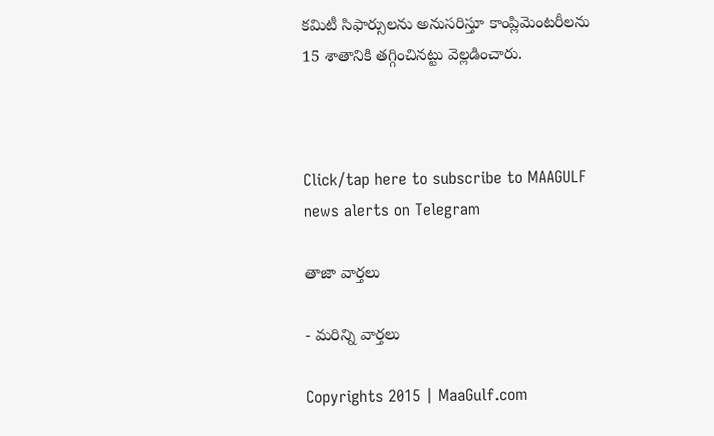కమిటీ సిఫార్సులను అనుసరిస్తూ కాంప్లిమెంటరీలను 15 శాతానికి తగ్గించినట్టు వెల్లడించారు.



Click/tap here to subscribe to MAAGULF news alerts on Telegram

తాజా వార్తలు

- మరిన్ని వార్తలు

Copyrights 2015 | MaaGulf.com